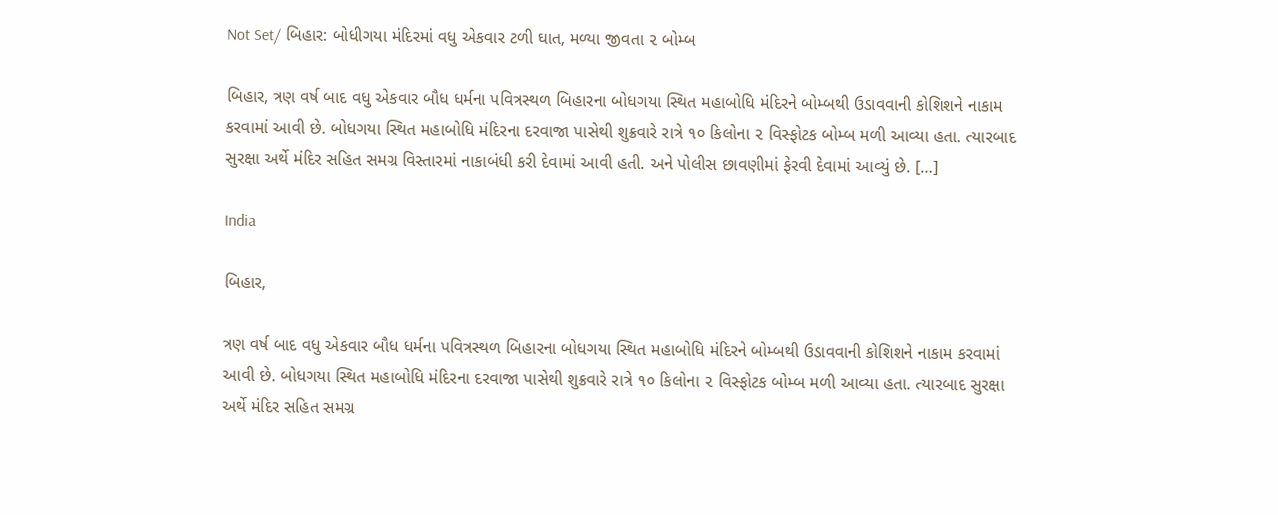Not Set/ બિહાર: બોધીગયા મંદિરમાં વધુ એકવાર ટળી ઘાત, મળ્યા જીવતા ૨ બોમ્બ

બિહાર, ત્રણ વર્ષ બાદ વધુ એકવાર બૌધ ધર્મના પવિત્રસ્થળ બિહારના બોધગયા સ્થિત મહાબોધિ મંદિરને બોમ્બથી ઉડાવવાની કોશિશને નાકામ કરવામાં આવી છે. બોધગયા સ્થિત મહાબોધિ મંદિરના દરવાજા પાસેથી શુક્રવારે રાત્રે ૧૦ કિલોના ૨ વિસ્ફોટક બોમ્બ મળી આવ્યા હતા. ત્યારબાદ સુરક્ષા અર્થે મંદિર સહિત સમગ્ર વિસ્તારમાં નાકાબંધી કરી દેવામાં આવી હતી. અને પોલીસ છાવણીમાં ફેરવી દેવામાં આવ્યું છે. […]

India

બિહાર,

ત્રણ વર્ષ બાદ વધુ એકવાર બૌધ ધર્મના પવિત્રસ્થળ બિહારના બોધગયા સ્થિત મહાબોધિ મંદિરને બોમ્બથી ઉડાવવાની કોશિશને નાકામ કરવામાં આવી છે. બોધગયા સ્થિત મહાબોધિ મંદિરના દરવાજા પાસેથી શુક્રવારે રાત્રે ૧૦ કિલોના ૨ વિસ્ફોટક બોમ્બ મળી આવ્યા હતા. ત્યારબાદ સુરક્ષા અર્થે મંદિર સહિત સમગ્ર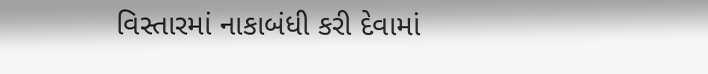વિસ્તારમાં નાકાબંધી કરી દેવામાં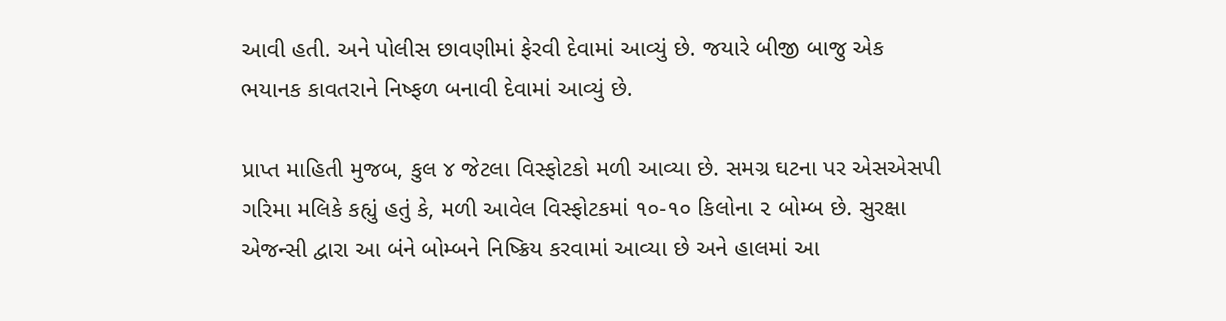આવી હતી. અને પોલીસ છાવણીમાં ફેરવી દેવામાં આવ્યું છે. જયારે બીજી બાજુ એક ભયાનક કાવતરાને નિષ્ફળ બનાવી દેવામાં આવ્યું છે.

પ્રાપ્ત માહિતી મુજબ, કુલ ૪ જેટલા વિસ્ફોટકો મળી આવ્યા છે. સમગ્ર ઘટના પર એસએસપી ગરિમા મલિકે કહ્યું હતું કે, મળી આવેલ વિસ્ફોટકમાં ૧૦-૧૦ કિલોના ૨ બોમ્બ છે. સુરક્ષા એજન્સી દ્વારા આ બંને બોમ્બને નિષ્ક્રિય કરવામાં આવ્યા છે અને હાલમાં આ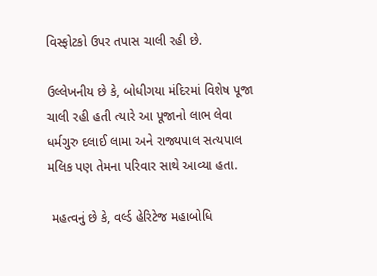વિસ્ફોટકો ઉપર તપાસ ચાલી રહી છે.

ઉલ્લેખનીય છે કે, બોધીગયા મંદિરમાં વિશેષ પૂજા ચાલી રહી હતી ત્યારે આ પૂજાનો લાભ લેવા ધર્મગુરુ દલાઈ લામા અને રાજ્યપાલ સત્યપાલ મલિક પણ તેમના પરિવાર સાથે આવ્યા હતા.

 મહત્વનું છે કે, વર્લ્ડ હેરિટેજ મહાબોધિ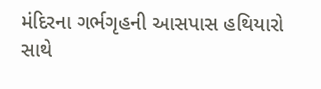મંદિરના ગર્ભગૃહની આસપાસ હથિયારો સાથે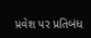પ્રવેશ પર પ્રતિબંધ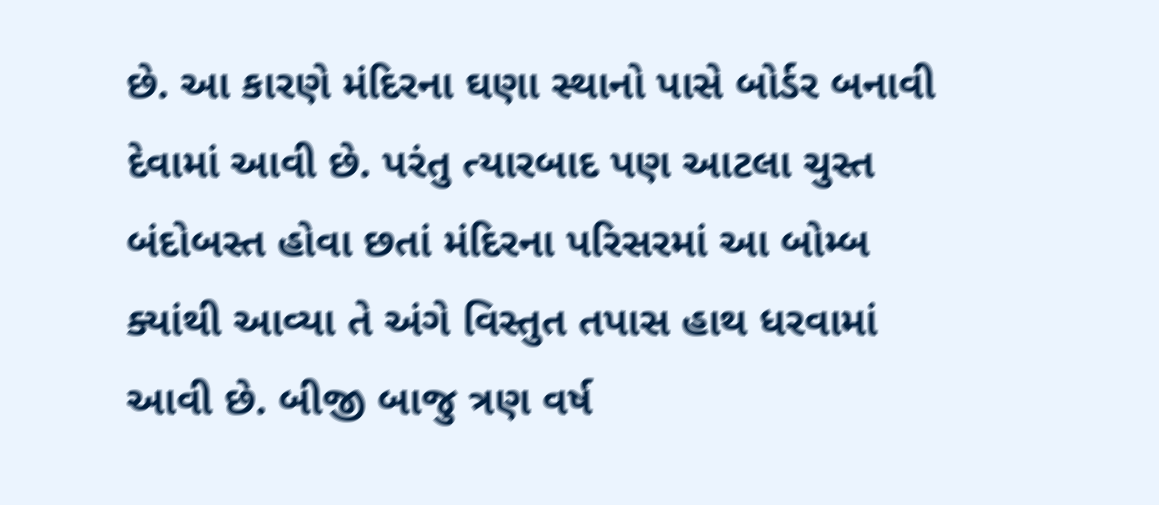છે. આ કારણે મંદિરના ઘણા સ્થાનો પાસે બોર્ડર બનાવી દેવામાં આવી છે. પરંતુ ત્યારબાદ પણ આટલા ચુસ્ત બંદોબસ્ત હોવા છતાં મંદિરના પરિસરમાં આ બોમ્બ ક્યાંથી આવ્યા તે અંગે વિસ્તુત તપાસ હાથ ધરવામાં આવી છે. બીજી બાજુ ત્રણ વર્ષ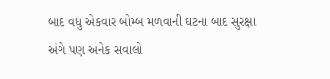બાદ વધુ એકવાર બોમ્બ મળવાની ઘટના બાદ સુરક્ષા અંગે પણ અનેક સવાલો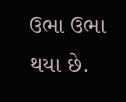ઉભા ઉભા થયા છે.